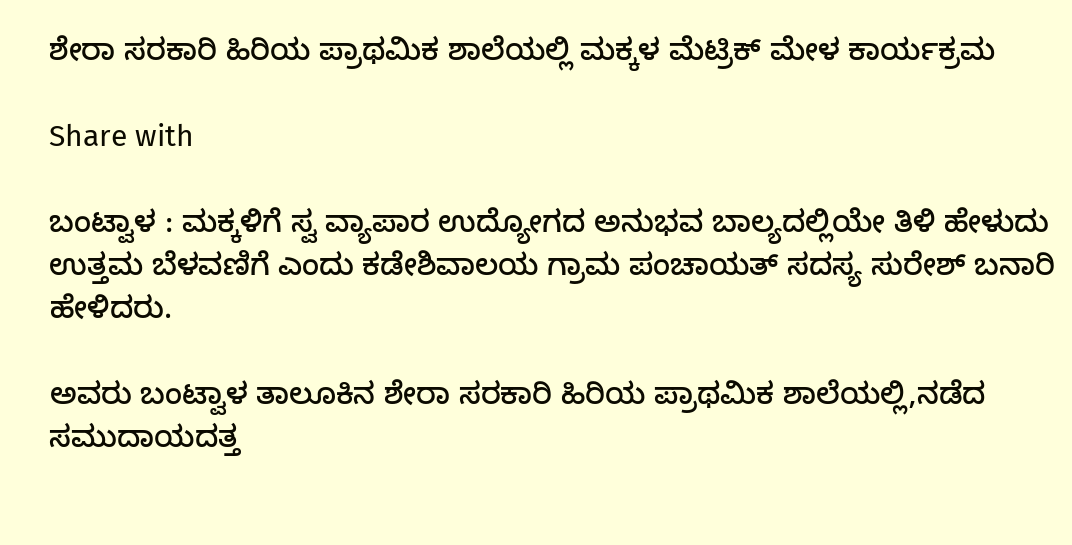ಶೇರಾ ಸರಕಾರಿ ಹಿರಿಯ ಪ್ರಾಥಮಿಕ ಶಾಲೆಯಲ್ಲಿ ಮಕ್ಕಳ ಮೆಟ್ರಿಕ್ ಮೇಳ ಕಾರ್ಯಕ್ರಮ

Share with

ಬಂಟ್ವಾಳ : ಮಕ್ಕಳಿಗೆ ಸ್ವ ವ್ಯಾಪಾರ ಉದ್ಯೋಗದ ಅನುಭವ ಬಾಲ್ಯದಲ್ಲಿಯೇ ತಿಳಿ ಹೇಳುದು ಉತ್ತಮ ಬೆಳವಣಿಗೆ ಎಂದು ಕಡೇಶಿವಾಲಯ ಗ್ರಾಮ ಪಂಚಾಯತ್ ಸದಸ್ಯ ಸುರೇಶ್ ಬನಾರಿ ಹೇಳಿದರು.

ಅವರು ಬಂಟ್ವಾಳ ತಾಲೂಕಿನ ಶೇರಾ ಸರಕಾರಿ ಹಿರಿಯ ಪ್ರಾಥಮಿಕ ಶಾಲೆಯಲ್ಲಿ,ನಡೆದ ಸಮುದಾಯದತ್ತ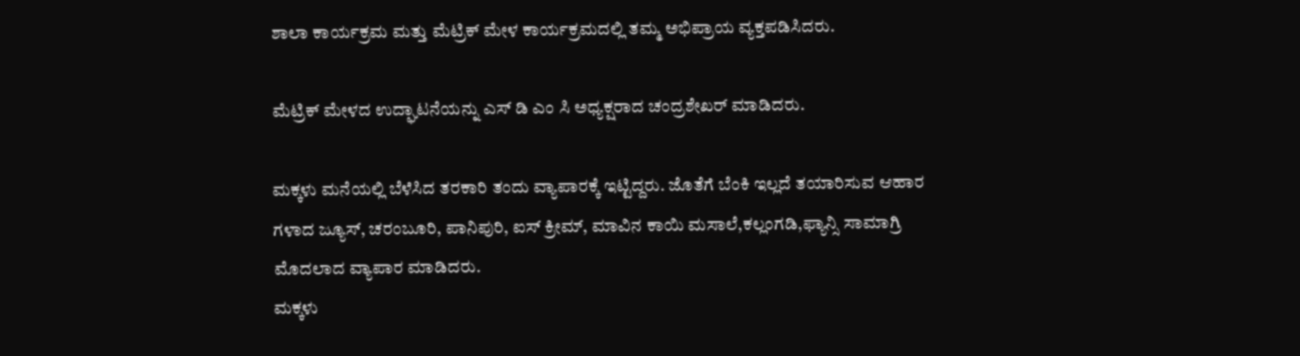ಶಾಲಾ ಕಾರ್ಯಕ್ರಮ ಮತ್ತು ಮೆಟ್ರಿಕ್ ಮೇಳ ಕಾರ್ಯಕ್ರಮದಲ್ಲಿ ತಮ್ಮ ಅಭಿಪ್ರಾಯ ವ್ಯಕ್ತಪಡಿಸಿದರು.

ಮೆಟ್ರಿಕ್ ಮೇಳದ ಉದ್ಘಾಟನೆಯನ್ನು ಎಸ್ ಡಿ ಎಂ ಸಿ ಅಧ್ಯಕ್ಷರಾದ ಚಂದ್ರಶೇಖರ್ ಮಾಡಿದರು.

ಮಕ್ಕಳು ಮನೆಯಲ್ಲಿ ಬೆಳೆಸಿದ ತರಕಾರಿ ತಂದು ವ್ಯಾಪಾರಕ್ಕೆ ಇಟ್ಟಿದ್ದರು. ಜೊತೆಗೆ ಬೆಂಕಿ ಇಲ್ಲದೆ ತಯಾರಿಸುವ ಆಹಾರ ಗಳಾದ ಜ್ಯೂಸ್, ಚರಂಬೂರಿ, ಪಾನಿಪುರಿ, ಐಸ್ ಕ್ರೀಮ್, ಮಾವಿನ ಕಾಯಿ ಮಸಾಲೆ,ಕಲ್ಲಂಗಡಿ,ಫ್ಯಾನ್ಸಿ ಸಾಮಾಗ್ರಿ ಮೊದಲಾದ ವ್ಯಾಪಾರ ಮಾಡಿದರು.
ಮಕ್ಕಳು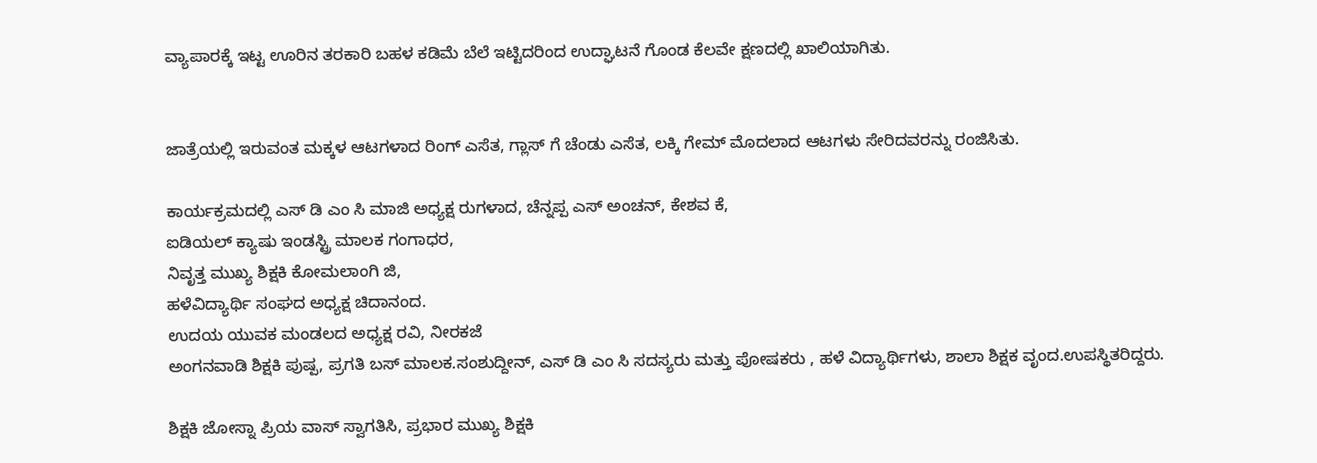ವ್ಯಾಪಾರಕ್ಕೆ ಇಟ್ಟ ಊರಿನ ತರಕಾರಿ ಬಹಳ ಕಡಿಮೆ ಬೆಲೆ ಇಟ್ಟಿದರಿಂದ ಉದ್ಘಾಟನೆ ಗೊಂಡ ಕೆಲವೇ ಕ್ಷಣದಲ್ಲಿ ಖಾಲಿಯಾಗಿತು.


ಜಾತ್ರೆಯಲ್ಲಿ ಇರುವಂತ ಮಕ್ಕಳ ಆಟಗಳಾದ ರಿಂಗ್ ಎಸೆತ, ಗ್ಲಾಸ್ ಗೆ ಚೆಂಡು ಎಸೆತ, ಲಕ್ಕಿ ಗೇಮ್ ಮೊದಲಾದ ಆಟಗಳು ಸೇರಿದವರನ್ನು ರಂಜಿಸಿತು.

ಕಾರ್ಯಕ್ರಮದಲ್ಲಿ ಎಸ್ ಡಿ ಎಂ ಸಿ ಮಾಜಿ ಅಧ್ಯಕ್ಷ ರುಗಳಾದ, ಚೆನ್ನಪ್ಪ ಎಸ್ ಅಂಚನ್, ಕೇಶವ ಕೆ,
ಐಡಿಯಲ್ ಕ್ಯಾಷು ಇಂಡಸ್ಟ್ರಿ ಮಾಲಕ ಗಂಗಾಧರ,
ನಿವೃತ್ತ ಮುಖ್ಯ ಶಿಕ್ಷಕಿ ಕೋಮಲಾಂಗಿ ಜಿ,
ಹಳೆವಿದ್ಯಾರ್ಥಿ ಸಂಘದ ಅಧ್ಯಕ್ಷ ಚಿದಾನಂದ.
ಉದಯ ಯುವಕ ಮಂಡಲದ ಅಧ್ಯಕ್ಷ ರವಿ, ನೀರಕಜೆ
ಅಂಗನವಾಡಿ ಶಿಕ್ಷಕಿ ಪುಷ್ಪ, ಪ್ರಗತಿ ಬಸ್ ಮಾಲಕ.ಸಂಶುದ್ದೀನ್, ಎಸ್ ಡಿ ಎಂ ಸಿ ಸದಸ್ಯರು ಮತ್ತು ಪೋಷಕರು , ಹಳೆ ವಿದ್ಯಾರ್ಥಿಗಳು, ಶಾಲಾ ಶಿಕ್ಷಕ ವೃಂದ.ಉಪಸ್ಥಿತರಿದ್ದರು.

ಶಿಕ್ಷಕಿ ಜೋಸ್ನಾ ಪ್ರಿಯ ವಾಸ್ ಸ್ವಾಗತಿಸಿ, ಪ್ರಭಾರ ಮುಖ್ಯ ಶಿಕ್ಷಕಿ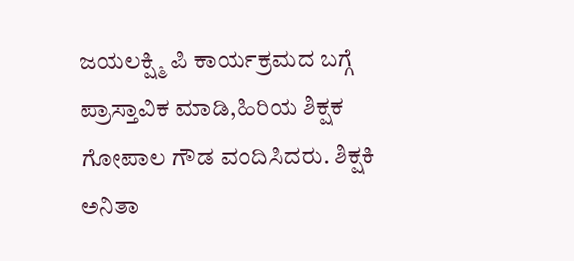ಜಯಲಕ್ಷ್ಮಿ ಪಿ ಕಾರ್ಯಕ್ರಮದ ಬಗ್ಗೆ ಪ್ರಾಸ್ತಾವಿಕ ಮಾಡಿ,ಹಿರಿಯ ಶಿಕ್ಷಕ ಗೋಪಾಲ ಗೌಡ ವಂದಿಸಿದರು. ಶಿಕ್ಷಕಿ ಅನಿತಾ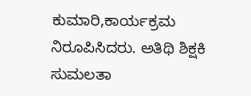ಕುಮಾರಿ,ಕಾರ್ಯಕ್ರಮ ನಿರೂಪಿಸಿದರು. ಅತಿಥಿ ಶಿಕ್ಷಕಿ ಸುಮಲತಾ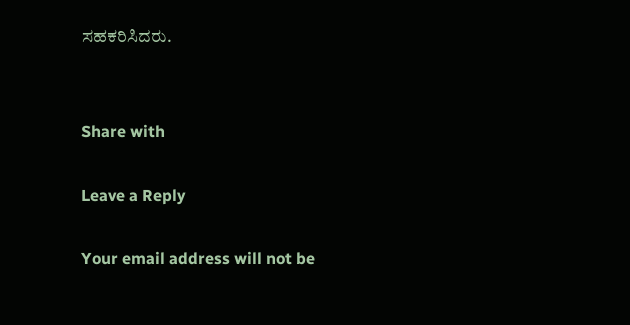ಸಹಕರಿಸಿದರು.


Share with

Leave a Reply

Your email address will not be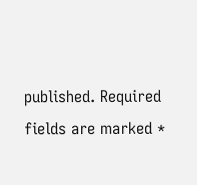published. Required fields are marked *